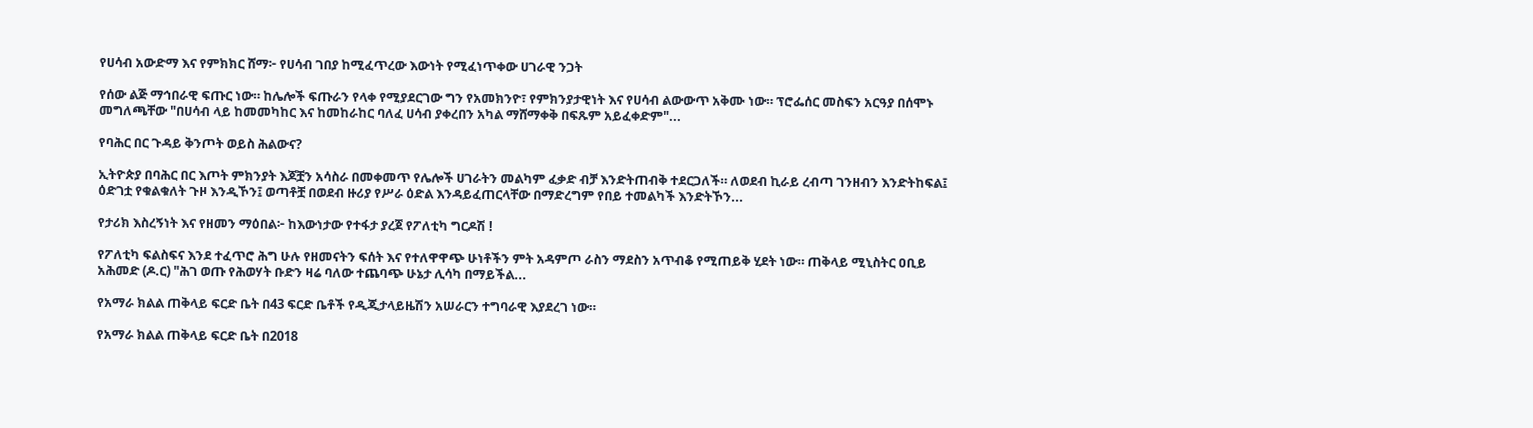የሀሳብ አውድማ እና የምክክር ሸማ፦ የሀሳብ ገበያ ከሚፈጥረው እውነት የሚፈነጥቀው ሀገራዊ ንጋት

የሰው ልጅ ማኅበራዊ ፍጡር ነው። ከሌሎች ፍጡራን የላቀ የሚያደርገው ግን የአመክንዮ፣ የምክንያታዊነት እና የሀሳብ ልውውጥ አቅሙ ነው። ፕሮፌሰር መስፍን አርዓያ በሰሞኑ መግለጫቸው "በሀሳብ ላይ ከመመካከር እና ከመከራከር ባለፈ ሀሳብ ያቀረበን አካል ማሸማቀቅ በፍጹም አይፈቀድም"...

የባሕር በር ጉዳይ ቅንጦት ወይስ ሕልውና?

ኢትዮጵያ በባሕር በር እጦት ምክንያት እጆቿን አሳስራ በመቀመጥ የሌሎች ሀገራትን መልካም ፈቃድ ብቻ እንድትጠብቅ ተደርጋለች። ለወደብ ኪራይ ረብጣ ገንዘብን እንድትከፍል፤ ዕድገቷ የቁልቁለት ጉዞ እንዲኾን፤ ወጣቶቿ በወደብ ዙሪያ የሥራ ዕድል እንዳይፈጠርላቸው በማድረግም የበይ ተመልካች እንድትኾን...

የታሪክ እስረኝነት እና የዘመን ማዕበል፦ ከእውነታው የተፋታ ያረጀ የፖለቲካ ግርዶሽ !

የፖለቲካ ፍልስፍና እንደ ተፈጥሮ ሕግ ሁሉ የዘመናትን ፍሰት እና የተለዋዋጭ ሁነቶችን ምት አዳምጦ ራስን ማደስን አጥብቆ የሚጠይቅ ሂደት ነው። ጠቅላይ ሚኒስትር ዐቢይ አሕመድ (ዶ.ር) "ሕገ ወጡ የሕወሃት ቡድን ዛሬ ባለው ተጨባጭ ሁኔታ ሊሳካ በማይችል...

የአማራ ክልል ጠቅላይ ፍርድ ቤት በ43 ፍርድ ቤቶች የዲጂታላይዜሽን አሠራርን ተግባራዊ እያደረገ ነው።

የአማራ ክልል ጠቅላይ ፍርድ ቤት በ2018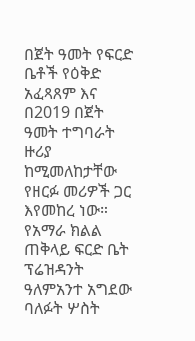በጀት ዓመት የፍርድ ቤቶች የዕቅድ አፈጻጸም እና በ2019 በጀት ዓመት ተግባራት ዙሪያ ከሚመለከታቸው የዘርፉ መሪዎች ጋር እየመከረ ነው። የአማራ ክልል ጠቅላይ ፍርድ ቤት ፕሬዝዳንት ዓለምአንተ አግደው ባለፉት ሦስት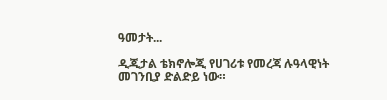ዓመታት...

ዲጂታል ቴክኖሎጂ የሀገሪቱ የመረጃ ሉዓላዊነት መገንቢያ ድልድይ ነው።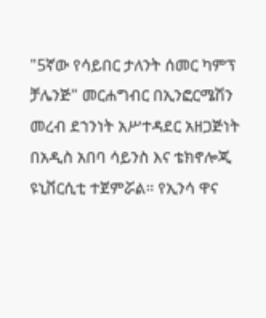"5ኛው የሳይበር ታለንት ሰመር ካምፕ ቻሌንጅ" መርሐግብር በኢንፎርሜሽን መረብ ደኀንነት አሥተዳደር አዘጋጅነት በአዲስ አበባ ሳይንስ እና ቴክኖሎጂ ዩኒቨርሲቲ ተጀምሯል። የኢንሳ ዋና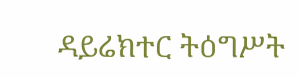ዳይሬክተር ትዕግሥት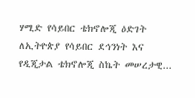ሃሚድ የሳይበር ቴክኖሎጂ ዕድገት ለኢትዮጵያ የሳይበር ደኅንነት እና የዲጂታል ቴክኖሎጂ ስኬት መሠረታዊ...